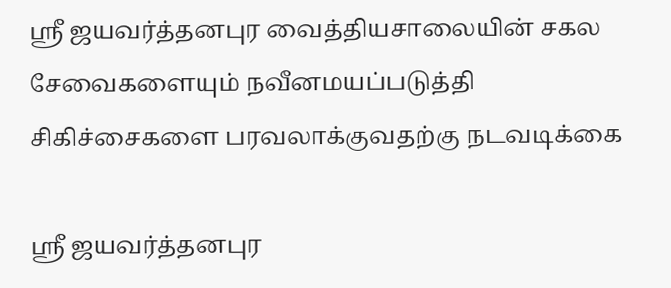ஸ்ரீ ஜயவர்த்தனபுர வைத்தியசாலையின் சகல சேவைகளையும் நவீனமயப்படுத்தி சிகிச்சைகளை பரவலாக்குவதற்கு நடவடிக்கை

ஸ்ரீ ஜயவர்த்தனபுர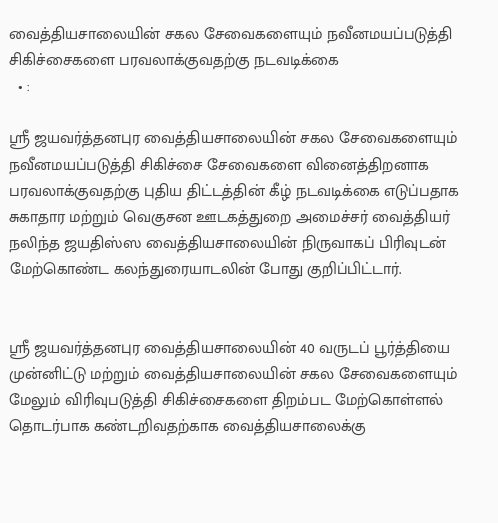வைத்தியசாலையின் சகல சேவைகளையும் நவீனமயப்படுத்தி சிகிச்சைகளை பரவலாக்குவதற்கு நடவடிக்கை
  • :

ஸ்ரீ ஜயவர்த்தனபுர வைத்தியசாலையின் சகல சேவைகளையும் நவீனமயப்படுத்தி சிகிச்சை சேவைகளை வினைத்திறனாக பரவலாக்குவதற்கு புதிய திட்டத்தின் கீழ் நடவடிக்கை எடுப்பதாக சுகாதார மற்றும் வெகுசன ஊடகத்துறை அமைச்சர் வைத்தியர் நலிந்த ஜயதிஸ்ஸ வைத்தியசாலையின் நிருவாகப் பிரிவுடன் மேற்கொண்ட கலந்துரையாடலின் போது குறிப்பிட்டார்.


ஸ்ரீ ஜயவர்த்தனபுர வைத்தியசாலையின் 40 வருடப் பூர்த்தியை முன்னிட்டு மற்றும் வைத்தியசாலையின் சகல சேவைகளையும் மேலும் விரிவுபடுத்தி சிகிச்சைகளை திறம்பட மேற்கொள்ளல் தொடர்பாக கண்டறிவதற்காக வைத்தியசாலைக்கு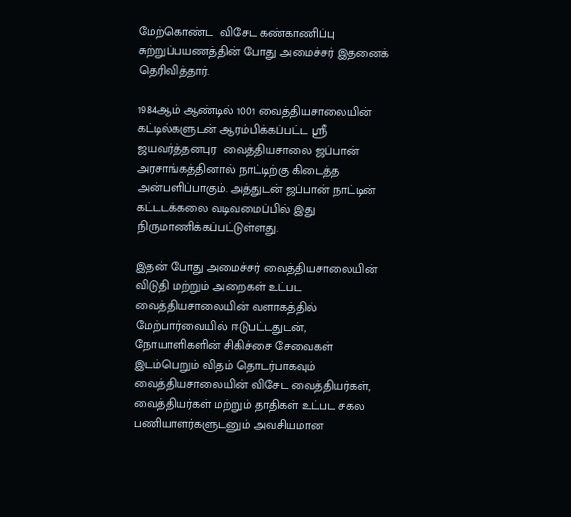மேற்கொண்ட  விசேட கண்காணிப்பு சுற்றுப்பயணத்தின் போது அமைச்சர் இதனைக் தெரிவித்தார்.

1984ஆம் ஆண்டில் 1001 வைத்தியசாலையின் கட்டில்களுடன் ஆரம்பிக்கப்பட்ட ஸ்ரீ ஜயவர்த்தனபுர  வைத்தியசாலை ஜப்பான் அரசாங்கத்தினால் நாட்டிற்கு கிடைத்த அன்பளிப்பாகும். அத்துடன் ஜப்பான் நாட்டின் கட்டடக்கலை வடிவமைப்பில் இது நிருமாணிக்கப்பட்டுள்ளது.

இதன் போது அமைச்சர் வைத்தியசாலையின் விடுதி மற்றும் அறைகள் உட்பட வைத்தியசாலையின் வளாகத்தில் மேற்பார்வையில் ஈடுபட்டதுடன், நோயாளிகளின் சிகிச்சை சேவைகள் இடம்பெறும் விதம் தொடர்பாகவும் வைத்தியசாலையின் விசேட வைத்தியர்கள், வைத்தியர்கள் மற்றும் தாதிகள் உட்பட சகல பணியாளர்களுடனும் அவசியமான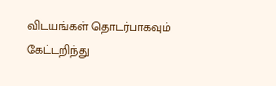விடயங்கள் தொடர்பாகவும் கேட்டறிந்து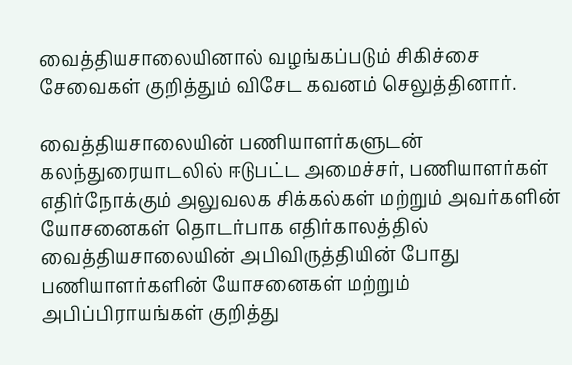வைத்தியசாலையினால் வழங்கப்படும் சிகிச்சை சேவைகள் குறித்தும் விசேட கவனம் செலுத்தினார்.

வைத்தியசாலையின் பணியாளர்களுடன் கலந்துரையாடலில் ஈடுபட்ட அமைச்சர், பணியாளர்கள் எதிர்நோக்கும் அலுவலக சிக்கல்கள் மற்றும் அவர்களின் யோசனைகள் தொடர்பாக எதிர்காலத்தில் வைத்தியசாலையின் அபிவிருத்தியின் போது பணியாளர்களின் யோசனைகள் மற்றும் அபிப்பிராயங்கள் குறித்து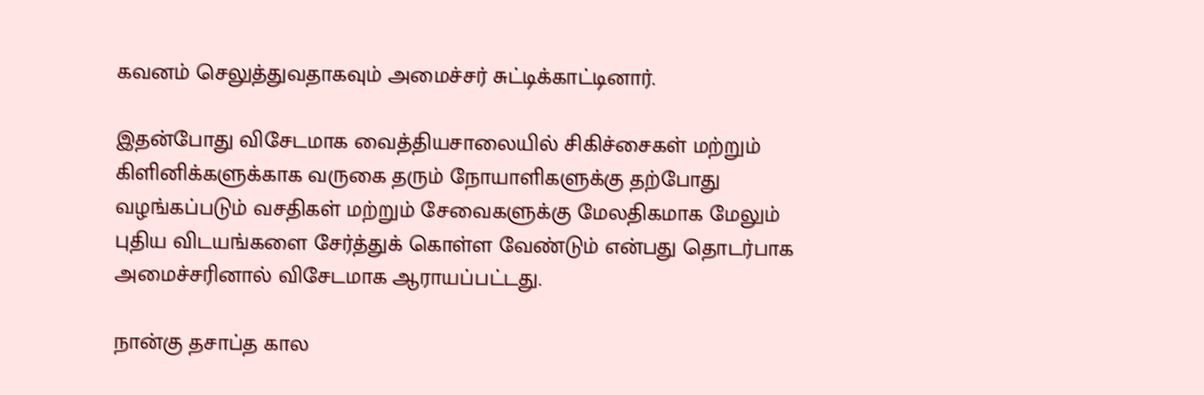கவனம் செலுத்துவதாகவும் அமைச்சர் சுட்டிக்காட்டினார்.

இதன்போது விசேடமாக வைத்தியசாலையில் சிகிச்சைகள் மற்றும் கிளினிக்களுக்காக வருகை தரும் நோயாளிகளுக்கு தற்போது வழங்கப்படும் வசதிகள் மற்றும் சேவைகளுக்கு மேலதிகமாக மேலும் புதிய விடயங்களை சேர்த்துக் கொள்ள வேண்டும் என்பது தொடர்பாக அமைச்சரினால் விசேடமாக ஆராயப்பட்டது.

நான்கு தசாப்த கால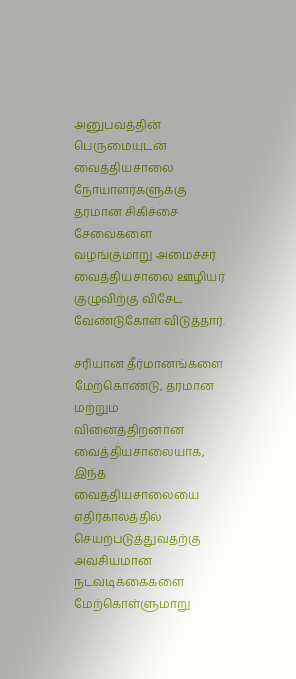அனுபவத்தின் பெருமையுடன் வைத்தியசாலை நோயாளர்களுக்கு தரமான சிகிச்சை சேவைகளை வழங்குமாறு அமைச்சர் வைத்தியசாலை ஊழியர் குழுவிற்கு விசேட வேண்டுகோள் விடுத்தார்.

சரியான தீர்மானங்களை மேற்கொண்டு, தரமான மற்றும் வினைத்திறனான வைத்தியசாலையாக, இந்த வைத்தியசாலையை எதிர்காலத்தில் செயற்படுத்துவதற்கு அவசியமான நடவடிக்கைகளை மேற்கொள்ளுமாறு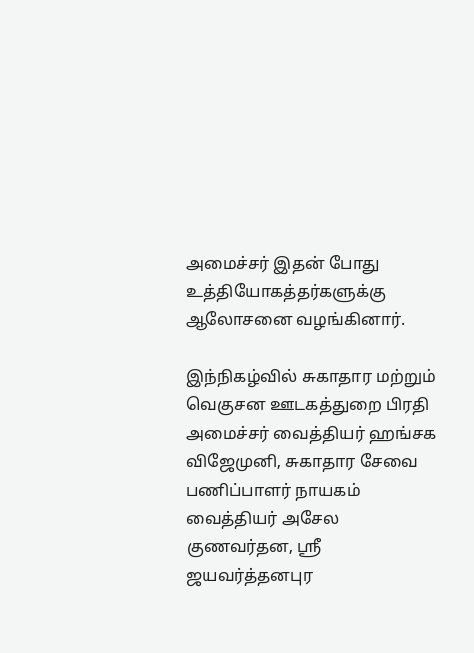அமைச்சர் இதன் போது உத்தியோகத்தர்களுக்கு ஆலோசனை வழங்கினார்.

இந்நிகழ்வில் சுகாதார மற்றும் வெகுசன ஊடகத்துறை பிரதி அமைச்சர் வைத்தியர் ஹங்சக விஜேமுனி, சுகாதார சேவை பணிப்பாளர் நாயகம் வைத்தியர் அசேல குணவர்தன, ஸ்ரீ ஜயவர்த்தனபுர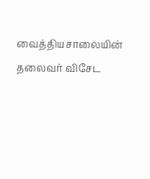வைத்தியசாலையின் தலைவர் விசேட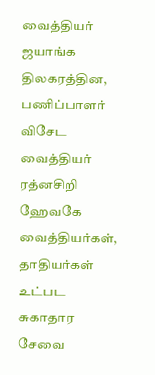வைத்தியர் ஜயாங்க திலகரத்தின, பணிப்பாளர் விசேட வைத்தியர் ரத்னசிறி ஹேவகே வைத்தியர்கள், தாதியர்கள் உட்பட சுகாதார சேவை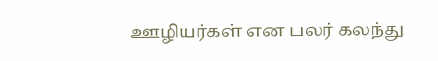ஊழியர்கள் என பலர் கலந்து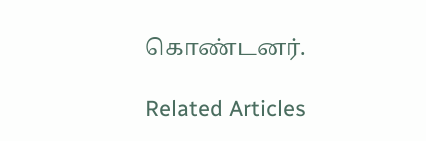கொண்டனர்.

Related Articles